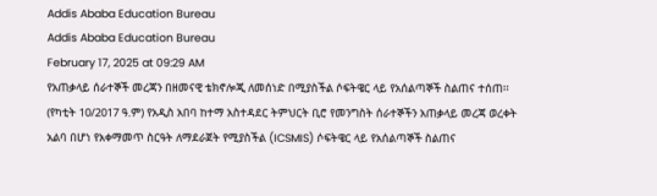Addis Ababa Education Bureau
Addis Ababa Education Bureau
February 17, 2025 at 09:29 AM
የአጠቃላይ ሰራተኞች መረጃን በዘመናዊ ቴክኖሎጂ ለመሰነድ በሚያስችል ሶፍትዌር ላይ የአሰልጣኞች ስልጠና ተሰጠ፡፡ (የካቲት 10/2017 ዓ.ም) የአዲስ አበባ ከተማ አስተዳደር ትምህርት ቢሮ የመንግስት ሰራተኞችን አጠቃላይ መረጃ ወረቀት አልባ በሆነ የአቀማመጥ ስርዓት ለማደራጀት የሚያስችል (ICSMIS) ሶፍትዌር ላይ የአሰልጣኞች ስልጠና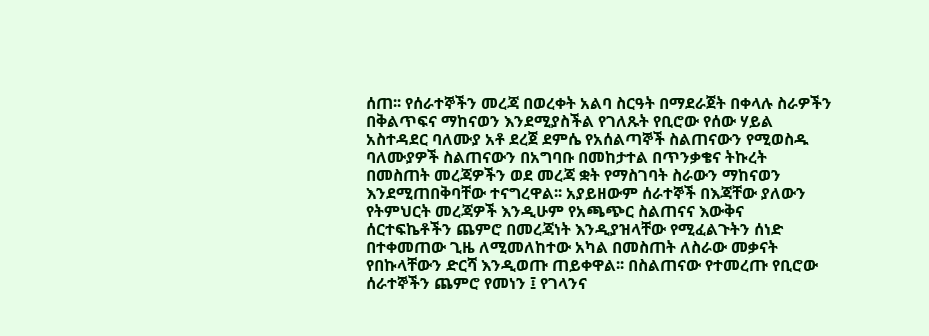ሰጠ፡፡ የሰራተኞችን መረጃ በወረቀት አልባ ስርዓት በማደራጀት በቀላሉ ስራዎችን በቅልጥፍና ማከናወን እንደሚያስችል የገለጹት የቢሮው የሰው ሃይል አስተዳደር ባለሙያ አቶ ደረጀ ደምሴ የአሰልጣኞች ስልጠናውን የሚወስዱ ባለሙያዎች ስልጠናውን በአግባቡ በመከታተል በጥንቃቄና ትኩረት በመስጠት መረጃዎችን ወደ መረጃ ቋት የማስገባት ስራውን ማከናወን እንደሚጠበቅባቸው ተናግረዋል፡፡ አያይዘውም ሰራተኞች በእጃቸው ያለውን የትምህርት መረጃዎች እንዲሁም የአጫጭር ስልጠናና እውቅና ሰርተፍኬቶችን ጨምሮ በመረጃነት እንዲያዝላቸው የሚፈልጉትን ሰነድ በተቀመጠው ጊዜ ለሚመለከተው አካል በመስጠት ለስራው መቃናት የበኩላቸውን ድርሻ እንዲወጡ ጠይቀዋል፡፡ በስልጠናው የተመረጡ የቢሮው ሰራተኞችን ጨምሮ የመነን ፤ የገላንና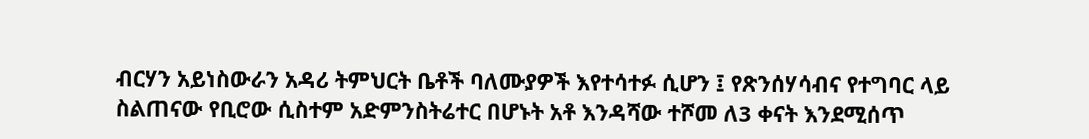ብርሃን አይነስውራን አዳሪ ትምህርት ቤቶች ባለሙያዎች እየተሳተፉ ሲሆን ፤ የጽንሰሃሳብና የተግባር ላይ ስልጠናው የቢሮው ሲስተም አድምንስትሬተር በሆኑት አቶ እንዳሻው ተሾመ ለ3 ቀናት እንደሚሰጥ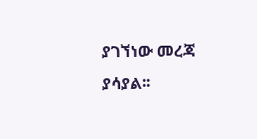ያገኘነው መረጃ ያሳያል፡፡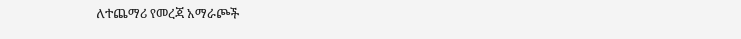ለተጨማሪ የመረጃ አማራጮች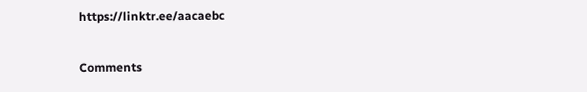https://linktr.ee/aacaebc

Comments